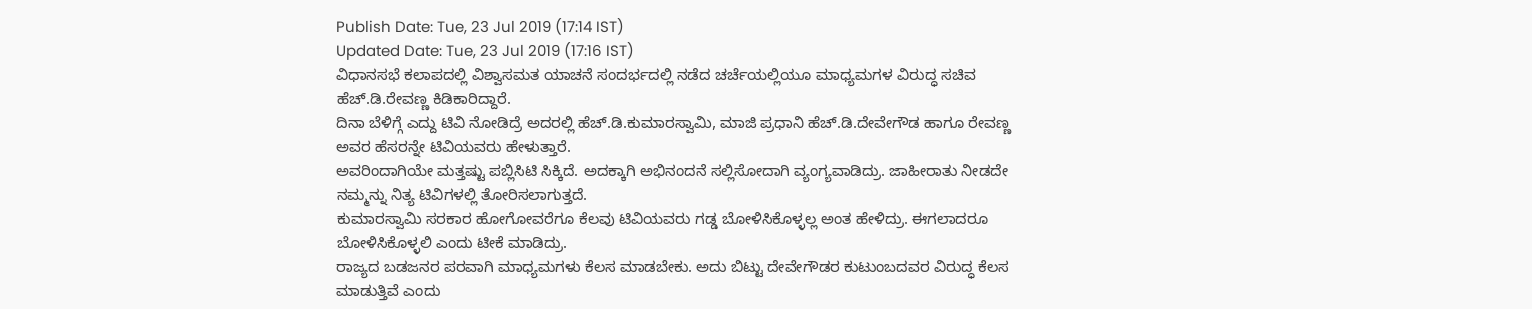Publish Date: Tue, 23 Jul 2019 (17:14 IST)
Updated Date: Tue, 23 Jul 2019 (17:16 IST)
ವಿಧಾನಸಭೆ ಕಲಾಪದಲ್ಲಿ ವಿಶ್ವಾಸಮತ ಯಾಚನೆ ಸಂದರ್ಭದಲ್ಲಿ ನಡೆದ ಚರ್ಚೆಯಲ್ಲಿಯೂ ಮಾಧ್ಯಮಗಳ ವಿರುದ್ಧ ಸಚಿವ ಹೆಚ್.ಡಿ.ರೇವಣ್ಣ ಕಿಡಿಕಾರಿದ್ದಾರೆ.
ದಿನಾ ಬೆಳಿಗ್ಗೆ ಎದ್ದು ಟಿವಿ ನೋಡಿದ್ರೆ ಅದರಲ್ಲಿ ಹೆಚ್.ಡಿ.ಕುಮಾರಸ್ವಾಮಿ, ಮಾಜಿ ಪ್ರಧಾನಿ ಹೆಚ್.ಡಿ.ದೇವೇಗೌಡ ಹಾಗೂ ರೇವಣ್ಣ ಅವರ ಹೆಸರನ್ನೇ ಟಿವಿಯವರು ಹೇಳುತ್ತಾರೆ.
ಅವರಿಂದಾಗಿಯೇ ಮತ್ತಷ್ಟು ಪಬ್ಲಿಸಿಟಿ ಸಿಕ್ಕಿದೆ. ಅದಕ್ಕಾಗಿ ಅಭಿನಂದನೆ ಸಲ್ಲಿಸೋದಾಗಿ ವ್ಯಂಗ್ಯವಾಡಿದ್ರು. ಜಾಹೀರಾತು ನೀಡದೇ ನಮ್ಮನ್ನು ನಿತ್ಯ ಟಿವಿಗಳಲ್ಲಿ ತೋರಿಸಲಾಗುತ್ತದೆ.
ಕುಮಾರಸ್ವಾಮಿ ಸರಕಾರ ಹೋಗೋವರೆಗೂ ಕೆಲವು ಟಿವಿಯವರು ಗಡ್ಡ ಬೋಳಿಸಿಕೊಳ್ಳಲ್ಲ ಅಂತ ಹೇಳಿದ್ರು. ಈಗಲಾದರೂ ಬೋಳಿಸಿಕೊಳ್ಳಲಿ ಎಂದು ಟೀಕೆ ಮಾಡಿದ್ರು.
ರಾಜ್ಯದ ಬಡಜನರ ಪರವಾಗಿ ಮಾಧ್ಯಮಗಳು ಕೆಲಸ ಮಾಡಬೇಕು. ಅದು ಬಿಟ್ಟು ದೇವೇಗೌಡರ ಕುಟುಂಬದವರ ವಿರುದ್ಧ ಕೆಲಸ ಮಾಡುತ್ತಿವೆ ಎಂದು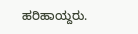ಹರಿಹಾಯ್ದರು.